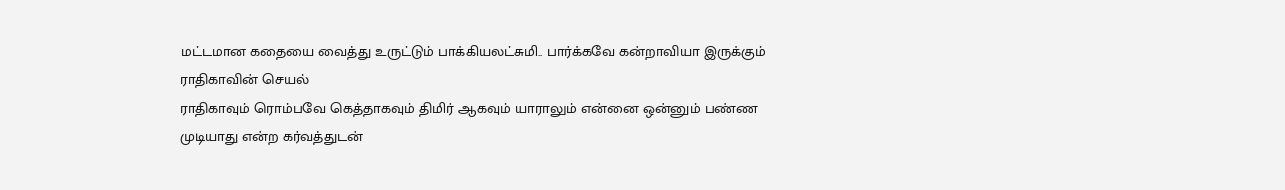மட்டமான கதையை வைத்து உருட்டும் பாக்கியலட்சுமி.. பார்க்கவே கன்றாவியா இருக்கும் ராதிகாவின் செயல்
ராதிகாவும் ரொம்பவே கெத்தாகவும் திமிர் ஆகவும் யாராலும் என்னை ஒன்னும் பண்ண முடியாது என்ற கர்வத்துடன்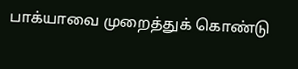பாக்யாவை முறைத்துக் கொண்டு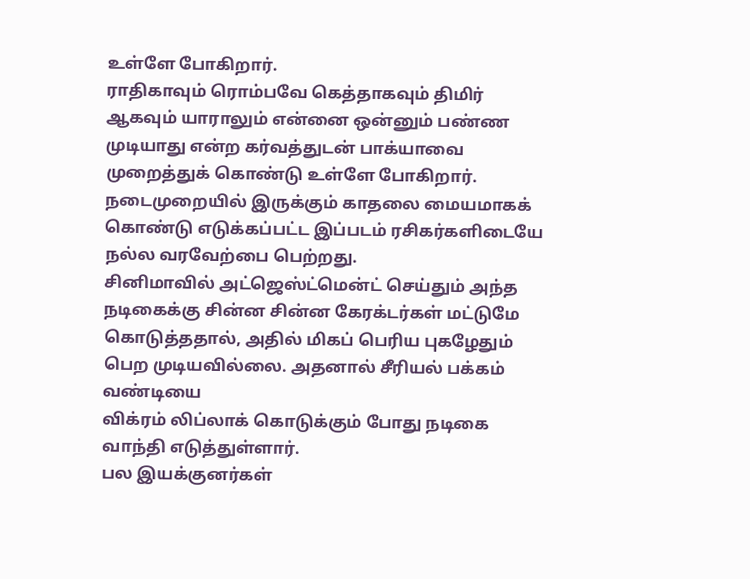உள்ளே போகிறார்.
ராதிகாவும் ரொம்பவே கெத்தாகவும் திமிர் ஆகவும் யாராலும் என்னை ஒன்னும் பண்ண முடியாது என்ற கர்வத்துடன் பாக்யாவை முறைத்துக் கொண்டு உள்ளே போகிறார்.
நடைமுறையில் இருக்கும் காதலை மையமாகக் கொண்டு எடுக்கப்பட்ட இப்படம் ரசிகர்களிடையே நல்ல வரவேற்பை பெற்றது.
சினிமாவில் அட்ஜெஸ்ட்மென்ட் செய்தும் அந்த நடிகைக்கு சின்ன சின்ன கேரக்டர்கள் மட்டுமே கொடுத்ததால், அதில் மிகப் பெரிய புகழேதும் பெற முடியவில்லை. அதனால் சீரியல் பக்கம் வண்டியை
விக்ரம் லிப்லாக் கொடுக்கும் போது நடிகை வாந்தி எடுத்துள்ளார்.
பல இயக்குனர்கள்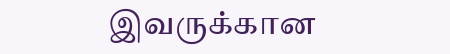இவருக்கான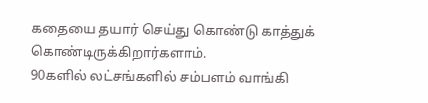கதையை தயார் செய்து கொண்டு காத்துக் கொண்டிருக்கிறார்களாம்.
90களில் லட்சங்களில் சம்பளம் வாங்கி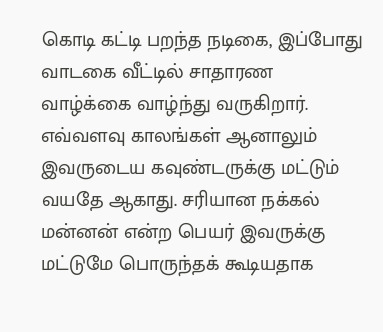கொடி கட்டி பறந்த நடிகை, இப்போது வாடகை வீட்டில் சாதாரண வாழ்க்கை வாழ்ந்து வருகிறார்.
எவ்வளவு காலங்கள் ஆனாலும் இவருடைய கவுண்டருக்கு மட்டும் வயதே ஆகாது. சரியான நக்கல் மன்னன் என்ற பெயர் இவருக்கு மட்டுமே பொருந்தக் கூடியதாக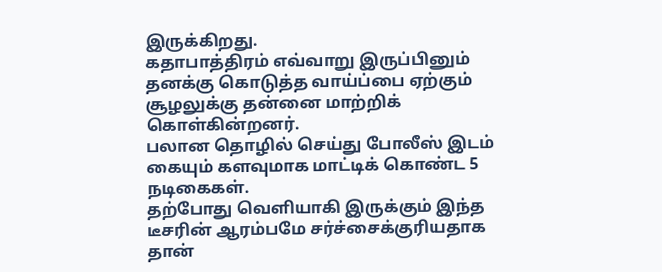இருக்கிறது.
கதாபாத்திரம் எவ்வாறு இருப்பினும் தனக்கு கொடுத்த வாய்ப்பை ஏற்கும் சூழலுக்கு தன்னை மாற்றிக் கொள்கின்றனர்.
பலான தொழில் செய்து போலீஸ் இடம் கையும் களவுமாக மாட்டிக் கொண்ட 5 நடிகைகள்.
தற்போது வெளியாகி இருக்கும் இந்த டீசரின் ஆரம்பமே சர்ச்சைக்குரியதாக தான்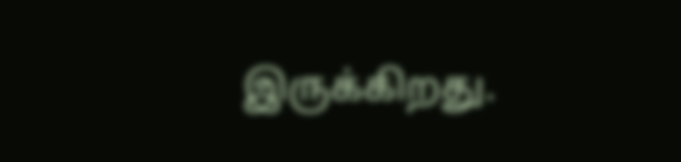இருக்கிறது.